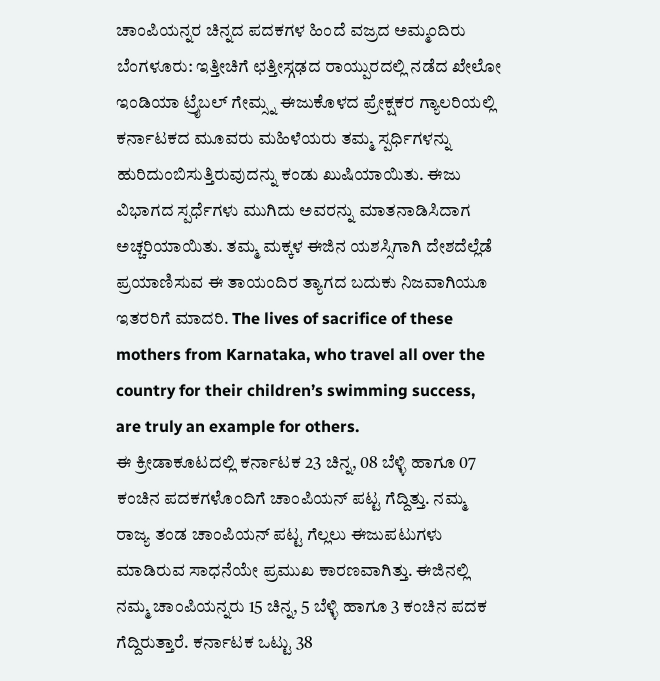ಚಾಂಪಿಯನ್ನರ ಚಿನ್ನದ ಪದಕಗಳ ಹಿಂದೆ ವಜ್ರದ ಅಮ್ಮಂದಿರು
ಬೆಂಗಳೂರು: ಇತ್ತೀಚಿಗೆ ಛತ್ತೀಸ್ಗಢದ ರಾಯ್ಪುರದಲ್ಲಿ ನಡೆದ ಖೇಲೋ ಇಂಡಿಯಾ ಟ್ರೈಬಲ್ ಗೇಮ್ಸ್ನ ಈಜುಕೊಳದ ಪ್ರೇಕ್ಷಕರ ಗ್ಯಾಲರಿಯಲ್ಲಿ ಕರ್ನಾಟಕದ ಮೂವರು ಮಹಿಳೆಯರು ತಮ್ಮ ಸ್ಪರ್ಧಿಗಳನ್ನು ಹುರಿದುಂಬಿಸುತ್ತಿರುವುದನ್ನು ಕಂಡು ಖುಷಿಯಾಯಿತು. ಈಜು ವಿಭಾಗದ ಸ್ಪರ್ಧೆಗಳು ಮುಗಿದು ಅವರನ್ನು ಮಾತನಾಡಿಸಿದಾಗ ಅಚ್ಚರಿಯಾಯಿತು. ತಮ್ಮ ಮಕ್ಕಳ ಈಜಿನ ಯಶಸ್ಸಿಗಾಗಿ ದೇಶದೆಲ್ಲೆಡೆ ಪ್ರಯಾಣಿಸುವ ಈ ತಾಯಂದಿರ ತ್ಯಾಗದ ಬದುಕು ನಿಜವಾಗಿಯೂ ಇತರರಿಗೆ ಮಾದರಿ. The lives of sacrifice of these mothers from Karnataka, who travel all over the country for their children’s swimming success, are truly an example for others.
ಈ ಕ್ರೀಡಾಕೂಟದಲ್ಲಿ ಕರ್ನಾಟಕ 23 ಚಿನ್ನ, 08 ಬೆಳ್ಳಿ ಹಾಗೂ 07 ಕಂಚಿನ ಪದಕಗಳೊಂದಿಗೆ ಚಾಂಪಿಯನ್ ಪಟ್ಟ ಗೆದ್ದಿತ್ತು. ನಮ್ಮ ರಾಜ್ಯ ತಂಡ ಚಾಂಪಿಯನ್ ಪಟ್ಟ ಗೆಲ್ಲಲು ಈಜುಪಟುಗಳು ಮಾಡಿರುವ ಸಾಧನೆಯೇ ಪ್ರಮುಖ ಕಾರಣವಾಗಿತ್ತು. ಈಜಿನಲ್ಲಿ ನಮ್ಮ ಚಾಂಪಿಯನ್ನರು 15 ಚಿನ್ನ, 5 ಬೆಳ್ಳಿ ಹಾಗೂ 3 ಕಂಚಿನ ಪದಕ ಗೆದ್ದಿರುತ್ತಾರೆ. ಕರ್ನಾಟಕ ಒಟ್ಟು 38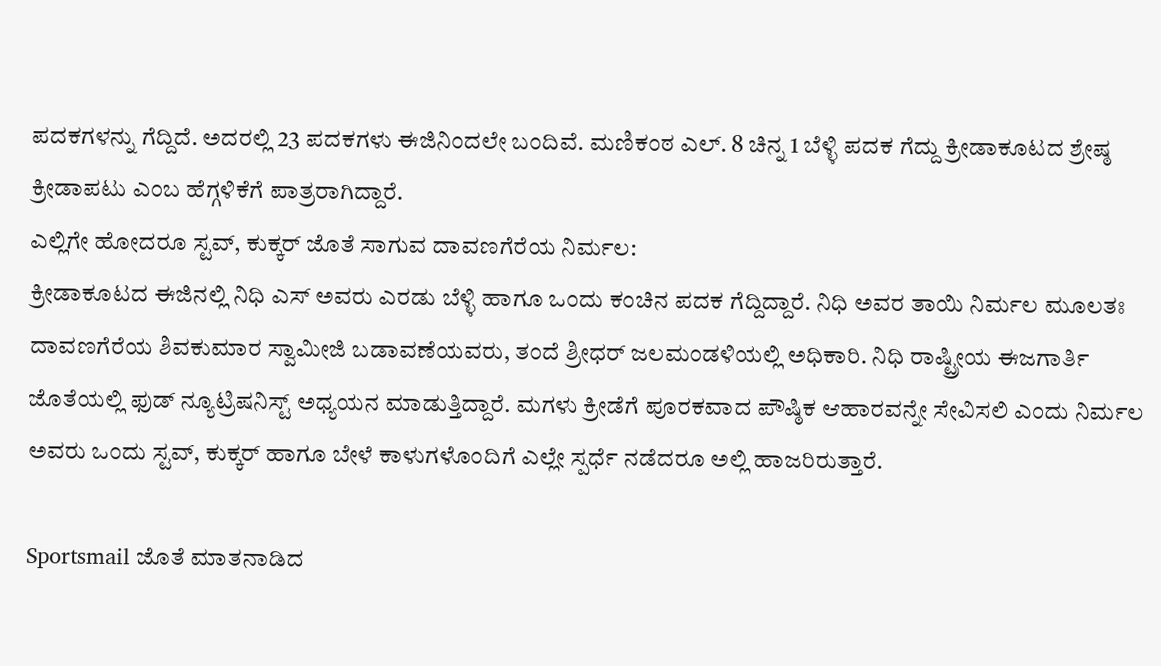ಪದಕಗಳನ್ನು ಗೆದ್ದಿದೆ. ಅದರಲ್ಲಿ 23 ಪದಕಗಳು ಈಜಿನಿಂದಲೇ ಬಂದಿವೆ. ಮಣಿಕಂಠ ಎಲ್. 8 ಚಿನ್ನ 1 ಬೆಳ್ಳಿ ಪದಕ ಗೆದ್ದು ಕ್ರೀಡಾಕೂಟದ ಶ್ರೇಷ್ಠ ಕ್ರೀಡಾಪಟು ಎಂಬ ಹೆಗ್ಗಳಿಕೆಗೆ ಪಾತ್ರರಾಗಿದ್ದಾರೆ.
ಎಲ್ಲಿಗೇ ಹೋದರೂ ಸ್ಟವ್, ಕುಕ್ಕರ್ ಜೊತೆ ಸಾಗುವ ದಾವಣಗೆರೆಯ ನಿರ್ಮಲ:
ಕ್ರೀಡಾಕೂಟದ ಈಜಿನಲ್ಲಿ ನಿಧಿ ಎಸ್ ಅವರು ಎರಡು ಬೆಳ್ಳಿ ಹಾಗೂ ಒಂದು ಕಂಚಿನ ಪದಕ ಗೆದ್ದಿದ್ದಾರೆ. ನಿಧಿ ಅವರ ತಾಯಿ ನಿರ್ಮಲ ಮೂಲತಃ ದಾವಣಗೆರೆಯ ಶಿವಕುಮಾರ ಸ್ವಾಮೀಜಿ ಬಡಾವಣೆಯವರು, ತಂದೆ ಶ್ರೀಧರ್ ಜಲಮಂಡಳಿಯಲ್ಲಿ ಅಧಿಕಾರಿ. ನಿಧಿ ರಾಷ್ಟ್ರೀಯ ಈಜಗಾರ್ತಿ ಜೊತೆಯಲ್ಲಿ ಫುಡ್ ನ್ಯೂಟ್ರಿಷನಿಸ್ಟ್ ಅಧ್ಯಯನ ಮಾಡುತ್ತಿದ್ದಾರೆ. ಮಗಳು ಕ್ರೀಡೆಗೆ ಪೂರಕವಾದ ಪೌಷ್ಠಿಕ ಆಹಾರವನ್ನೇ ಸೇವಿಸಲಿ ಎಂದು ನಿರ್ಮಲ ಅವರು ಒಂದು ಸ್ಟವ್, ಕುಕ್ಕರ್ ಹಾಗೂ ಬೇಳೆ ಕಾಳುಗಳೊಂದಿಗೆ ಎಲ್ಲೇ ಸ್ಪರ್ಧೆ ನಡೆದರೂ ಅಲ್ಲಿ ಹಾಜರಿರುತ್ತಾರೆ.

Sportsmail ಜೊತೆ ಮಾತನಾಡಿದ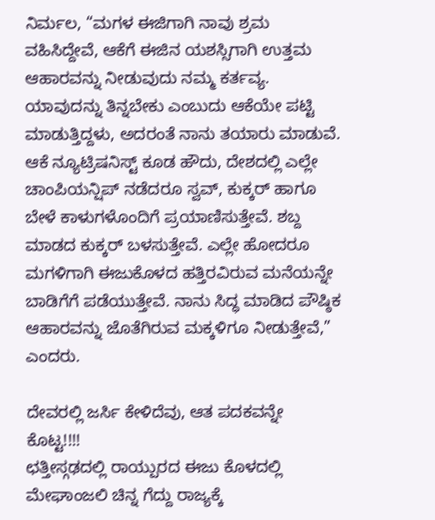ನಿರ್ಮಲ, “ಮಗಳ ಈಜಿಗಾಗಿ ನಾವು ಶ್ರಮ ವಹಿಸಿದ್ದೇವೆ, ಆಕೆಗೆ ಈಜಿನ ಯಶಸ್ಸಿಗಾಗಿ ಉತ್ತಮ ಆಹಾರವನ್ನು ನೀಡುವುದು ನಮ್ಮ ಕರ್ತವ್ಯ. ಯಾವುದನ್ನು ತಿನ್ನಬೇಕು ಎಂಬುದು ಆಕೆಯೇ ಪಟ್ಟಿ ಮಾಡುತ್ತಿದ್ದಳು, ಅದರಂತೆ ನಾನು ತಯಾರು ಮಾಡುವೆ. ಆಕೆ ನ್ಯೂಟ್ರಿಷನಿಸ್ಟ್ ಕೂಡ ಹೌದು, ದೇಶದಲ್ಲಿ ಎಲ್ಲೇ ಚಾಂಪಿಯನ್ಷಿಪ್ ನಡೆದರೂ ಸ್ವವ್, ಕುಕ್ಕರ್ ಹಾಗೂ ಬೇಳೆ ಕಾಳುಗಳೊಂದಿಗೆ ಪ್ರಯಾಣಿಸುತ್ತೇವೆ. ಶಬ್ದ ಮಾಡದ ಕುಕ್ಕರ್ ಬಳಸುತ್ತೇವೆ. ಎಲ್ಲೇ ಹೋದರೂ ಮಗಳಿಗಾಗಿ ಈಜುಕೊಳದ ಹತ್ತಿರವಿರುವ ಮನೆಯನ್ನೇ ಬಾಡಿಗೆಗೆ ಪಡೆಯುತ್ತೇವೆ. ನಾನು ಸಿದ್ಧ ಮಾಡಿದ ಪೌಷ್ಠಿಕ ಆಹಾರವನ್ನು ಜೊತೆಗಿರುವ ಮಕ್ಕಳಿಗೂ ನೀಡುತ್ತೇವೆ,” ಎಂದರು.

ದೇವರಲ್ಲಿ ಜರ್ಸಿ ಕೇಳಿದೆವು, ಆತ ಪದಕವನ್ನೇ ಕೊಟ್ಟ!!!!
ಛತ್ತೀಸ್ಗಢದಲ್ಲಿ ರಾಯ್ಪುರದ ಈಜು ಕೊಳದಲ್ಲಿ ಮೇಘಾಂಜಲಿ ಚಿನ್ನ ಗೆದ್ದು ರಾಜ್ಯಕ್ಕೆ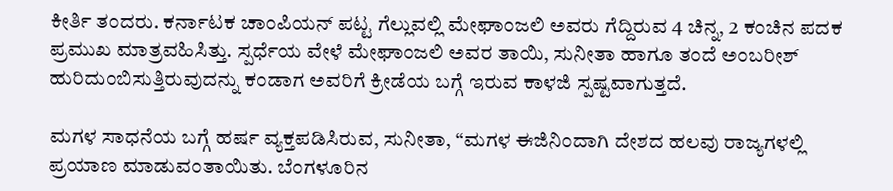ಕೀರ್ತಿ ತಂದರು. ಕರ್ನಾಟಕ ಚಾಂಪಿಯನ್ ಪಟ್ಟ ಗೆಲ್ಲುವಲ್ಲಿ ಮೇಘಾಂಜಲಿ ಅವರು ಗೆದ್ದಿರುವ 4 ಚಿನ್ನ, 2 ಕಂಚಿನ ಪದಕ ಪ್ರಮುಖ ಮಾತ್ರವಹಿಸಿತ್ತು. ಸ್ಪರ್ಧೆಯ ವೇಳೆ ಮೇಘಾಂಜಲಿ ಅವರ ತಾಯಿ, ಸುನೀತಾ ಹಾಗೂ ತಂದೆ ಅಂಬರೀಶ್ ಹುರಿದುಂಬಿಸುತ್ತಿರುವುದನ್ನು ಕಂಡಾಗ ಅವರಿಗೆ ಕ್ರೀಡೆಯ ಬಗ್ಗೆ ಇರುವ ಕಾಳಜಿ ಸ್ಪಷ್ಟವಾಗುತ್ತದೆ.

ಮಗಳ ಸಾಧನೆಯ ಬಗ್ಗೆ ಹರ್ಷ ವ್ಯಕ್ತಪಡಿಸಿರುವ, ಸುನೀತಾ, “ಮಗಳ ಈಜಿನಿಂದಾಗಿ ದೇಶದ ಹಲವು ರಾಜ್ಯಗಳಲ್ಲಿ ಪ್ರಯಾಣ ಮಾಡುವಂತಾಯಿತು. ಬೆಂಗಳೂರಿನ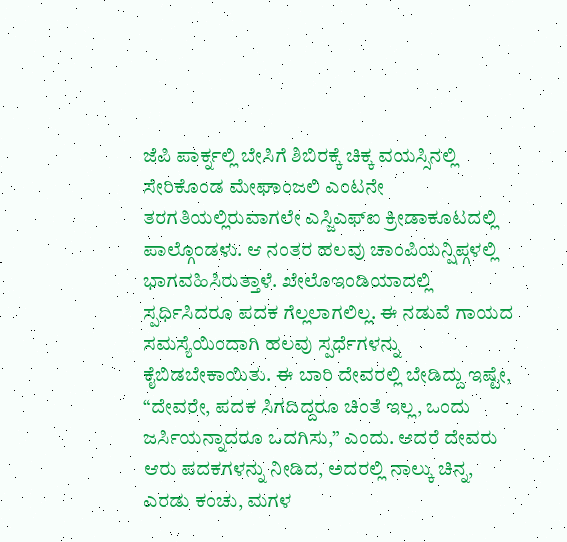ಜೆಪಿ ಪಾರ್ಕ್ನಲ್ಲಿ ಬೇಸಿಗೆ ಶಿಬಿರಕ್ಕೆ ಚಿಕ್ಕ ವಯಸ್ಸಿನಲ್ಲಿ ಸೇರಿಕೊಂಡ ಮೇಘಾಂಜಲಿ ಎಂಟನೇ ತರಗತಿಯಲ್ಲಿರುವಾಗಲೇ ಎಸ್ಜಿಎಫ್ಐ ಕ್ರೀಡಾಕೂಟದಲ್ಲಿ ಪಾಲ್ಗೊಂಡಳು. ಆ ನಂತರ ಹಲವು ಚಾಂಪಿಯನ್ಷಿಪ್ಗಳಲ್ಲಿ ಭಾಗವಹಿಸಿರುತ್ತಾಳೆ. ಖೇಲೊಇಂಡಿಯಾದಲ್ಲಿ ಸ್ಪರ್ಧಿಸಿದರೂ ಪದಕ ಗೆಲ್ಲಲಾಗಲಿಲ್ಲ. ಈ ನಡುವೆ ಗಾಯದ ಸಮಸ್ಯೆಯಿಂದಾಗಿ ಹಲವು ಸ್ಪರ್ಧೆಗಳನ್ನು ಕೈಬಿಡಬೇಕಾಯಿತು. ಈ ಬಾರಿ ದೇವರಲ್ಲಿ ಬೇಡಿದ್ದು ಇಷ್ಟೇ, “ದೇವರೇ, ಪದಕ ಸಿಗದಿದ್ದರೂ ಚಿಂತೆ ಇಲ್ಲ, ಒಂದು ಜರ್ಸಿಯನ್ನಾದರೂ ಒದಗಿಸು,” ಎಂದು. ಆದರೆ ದೇವರು ಆರು ಪದಕಗಳನ್ನು ನೀಡಿದ, ಅದರಲ್ಲಿ ನಾಲ್ಕು ಚಿನ್ನ, ಎರಡು ಕಂಚು, ಮಗಳ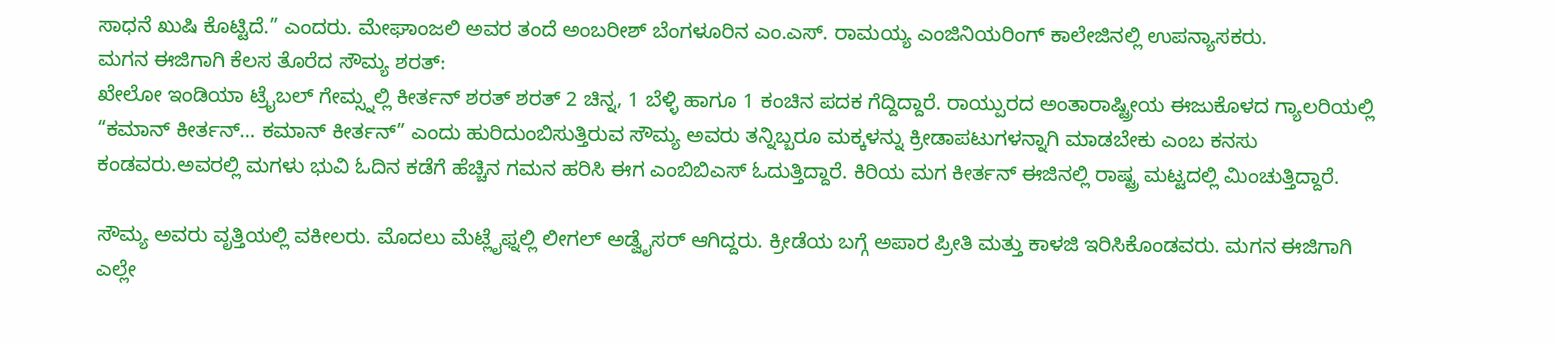ಸಾಧನೆ ಖುಷಿ ಕೊಟ್ಟಿದೆ.” ಎಂದರು. ಮೇಘಾಂಜಲಿ ಅವರ ತಂದೆ ಅಂಬರೀಶ್ ಬೆಂಗಳೂರಿನ ಎಂ.ಎಸ್. ರಾಮಯ್ಯ ಎಂಜಿನಿಯರಿಂಗ್ ಕಾಲೇಜಿನಲ್ಲಿ ಉಪನ್ಯಾಸಕರು.
ಮಗನ ಈಜಿಗಾಗಿ ಕೆಲಸ ತೊರೆದ ಸೌಮ್ಯ ಶರತ್:
ಖೇಲೋ ಇಂಡಿಯಾ ಟ್ರೈಬಲ್ ಗೇಮ್ಸ್ನಲ್ಲಿ ಕೀರ್ತನ್ ಶರತ್ ಶರತ್ 2 ಚಿನ್ನ, 1 ಬೆಳ್ಳಿ ಹಾಗೂ 1 ಕಂಚಿನ ಪದಕ ಗೆದ್ದಿದ್ದಾರೆ. ರಾಯ್ಪುರದ ಅಂತಾರಾಷ್ಟ್ರೀಯ ಈಜುಕೊಳದ ಗ್ಯಾಲರಿಯಲ್ಲಿ “ಕಮಾನ್ ಕೀರ್ತನ್… ಕಮಾನ್ ಕೀರ್ತನ್” ಎಂದು ಹುರಿದುಂಬಿಸುತ್ತಿರುವ ಸೌಮ್ಯ ಅವರು ತನ್ನಿಬ್ಬರೂ ಮಕ್ಕಳನ್ನು ಕ್ರೀಡಾಪಟುಗಳನ್ನಾಗಿ ಮಾಡಬೇಕು ಎಂಬ ಕನಸು ಕಂಡವರು.ಅವರಲ್ಲಿ ಮಗಳು ಭುವಿ ಓದಿನ ಕಡೆಗೆ ಹೆಚ್ಚಿನ ಗಮನ ಹರಿಸಿ ಈಗ ಎಂಬಿಬಿಎಸ್ ಓದುತ್ತಿದ್ದಾರೆ. ಕಿರಿಯ ಮಗ ಕೀರ್ತನ್ ಈಜಿನಲ್ಲಿ ರಾಷ್ಟ್ರ ಮಟ್ಟದಲ್ಲಿ ಮಿಂಚುತ್ತಿದ್ದಾರೆ.

ಸೌಮ್ಯ ಅವರು ವೃತ್ತಿಯಲ್ಲಿ ವಕೀಲರು. ಮೊದಲು ಮೆಟ್ಲೈಫ್ನಲ್ಲಿ ಲೀಗಲ್ ಅಡ್ವೈಸರ್ ಆಗಿದ್ದರು. ಕ್ರೀಡೆಯ ಬಗ್ಗೆ ಅಪಾರ ಪ್ರೀತಿ ಮತ್ತು ಕಾಳಜಿ ಇರಿಸಿಕೊಂಡವರು. ಮಗನ ಈಜಿಗಾಗಿ ಎಲ್ಲೇ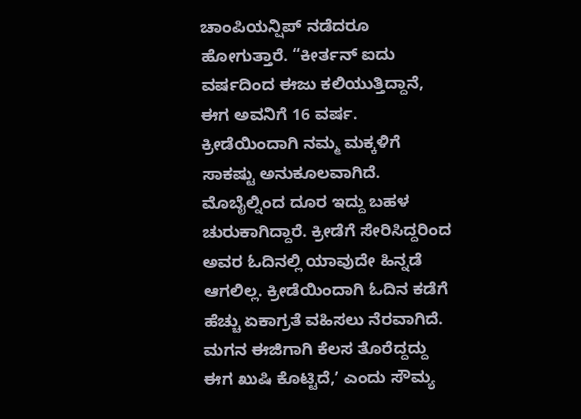ಚಾಂಪಿಯನ್ಷಿಪ್ ನಡೆದರೂ ಹೋಗುತ್ತಾರೆ. “ಕೀರ್ತನ್ ಐದು ವರ್ಷದಿಂದ ಈಜು ಕಲಿಯುತ್ತಿದ್ದಾನೆ, ಈಗ ಅವನಿಗೆ 16 ವರ್ಷ. ಕ್ರೀಡೆಯಿಂದಾಗಿ ನಮ್ಮ ಮಕ್ಕಳಿಗೆ ಸಾಕಷ್ಟು ಅನುಕೂಲವಾಗಿದೆ. ಮೊಬೈಲ್ನಿಂದ ದೂರ ಇದ್ದು ಬಹಳ ಚುರುಕಾಗಿದ್ದಾರೆ. ಕ್ರೀಡೆಗೆ ಸೇರಿಸಿದ್ದರಿಂದ ಅವರ ಓದಿನಲ್ಲಿ ಯಾವುದೇ ಹಿನ್ನಡೆ ಆಗಲಿಲ್ಲ. ಕ್ರೀಡೆಯಿಂದಾಗಿ ಓದಿನ ಕಡೆಗೆ ಹೆಚ್ಚು ಏಕಾಗ್ರತೆ ವಹಿಸಲು ನೆರವಾಗಿದೆ. ಮಗನ ಈಜಿಗಾಗಿ ಕೆಲಸ ತೊರೆದ್ದದ್ದು ಈಗ ಖುಷಿ ಕೊಟ್ಟಿದೆ,ʼ ಎಂದು ಸೌಮ್ಯ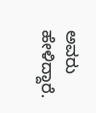ಅವರು ಹೇಳಿದ್ದಾರೆ.